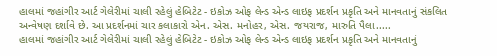હાલમાં જહાંગીર આર્ટ ગેલેરીમાં ચાલી રહેલું હેબિટેટ - ઇકોઝ ઓફ લેન્ડ એન્ડ લાઇફ પ્રદર્શન પ્રકૃતિ અને માનવતાનું સંકલિત અન્વેષણ દર્શાવે છે. આ પ્રદર્શનમાં ચાર કલાકારો એન. એસ. મનોહર, એસ. જયરાજ, મારુતિ પૈલા.....
હાલમાં જહાંગીર આર્ટ ગેલેરીમાં ચાલી રહેલું હેબિટેટ - ઇકોઝ ઓફ લેન્ડ એન્ડ લાઇફ પ્રદર્શન પ્રકૃતિ અને માનવતાનું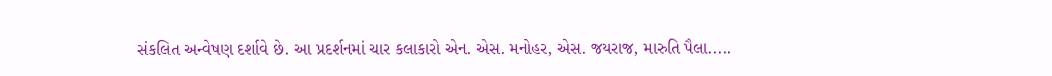સંકલિત અન્વેષણ દર્શાવે છે. આ પ્રદર્શનમાં ચાર કલાકારો એન. એસ. મનોહર, એસ. જયરાજ, મારુતિ પૈલા.....